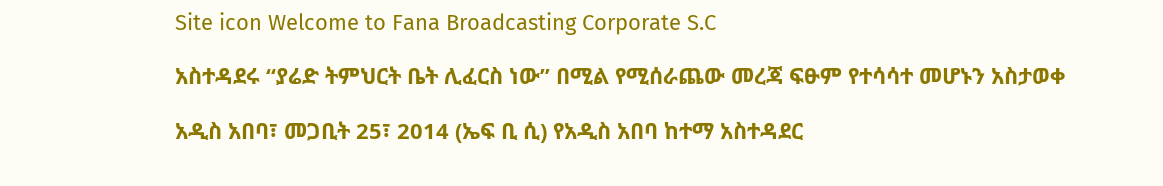Site icon Welcome to Fana Broadcasting Corporate S.C

አስተዳደሩ ‘‘ያሬድ ትምህርት ቤት ሊፈርስ ነው’’ በሚል የሚሰራጨው መረጃ ፍፁም የተሳሳተ መሆኑን አስታወቀ

አዲስ አበባ፣ መጋቢት 25፣ 2014 (ኤፍ ቢ ሲ) የአዲስ አበባ ከተማ አስተዳደር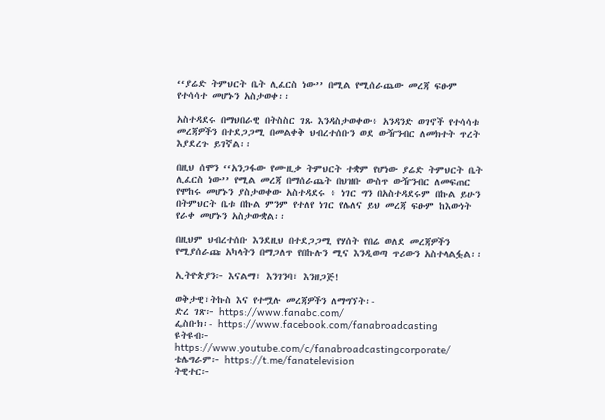‘‘ያሬድ ትምህርት ቤት ሊፈርስ ነው’’ በሚል የሚሰራጨው መረጃ ፍፁም የተሳሳተ መሆኑን አስታወቀ፡፡

አስተዳደሩ በማህበራዊ በትስስር ገጹ እንዳስታወቀው፥ አንዳንድ ወገኖች የተሳሳቱ መረጃዎችን በተደጋጋሚ በመልቀቅ ህብረተሰቡን ወደ ውዥንብር ለመክተት ጥረት እያደረጉ ይገኛል፡፡

በዚህ ሰሞን ‘‘አንጋፋው የሙዚቃ ትምህርት ተቋም የሆነው ያሬድ ትምህርት ቤት ሊፈርስ ነው’’ የሚል መረጃ በማሰራጨት በህዝቡ ውስጥ ውዥንብር ለመፍጠር የሞከሩ መሆኑን ያስታወቀው አስተዳደሩ ፥ ነገር ግን በአስተዳደሩም በኩል ይሁን በትምህርት ቤቱ በኩል ምንም የተለየ ነገር የሌለና ይህ መረጃ ፍፁም ከእውነት የራቀ መሆኑን አስታውቋል፡፡

በዚህም ህብረተሰቡ እንደዚህ በተደጋጋሚ የሃሰት የበሬ ወለደ መረጃዎችን የሚያሰራጩ አካላትን በማጋለጥ የበኩሉን ሚና እንዲወጣ ጥሪውን አስተላልፏል፡፡

ኢትዮጵያን፦ እናልማ፣ እንገንባ፣ እንዘጋጅ!

ወቅታዊ፣ትኩስ እና የተሟሉ መረጃዎችን ለማግኘት፡-
ድረ ገጽ፦ https://www.fanabc.com/
ፌስቡክ፡- https://www.facebook.com/fanabroadcasting
ዩትዩብ፦ https://www.youtube.com/c/fanabroadcastingcorporate/
ቴሌግራም፦ https://t.me/fanatelevision
ትዊተር፦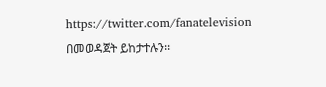https://twitter.com/fanatelevision በመወዳጀት ይከታተሉን፡፡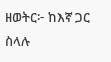ዘወትር፦ ከእኛ ጋር ስላሉ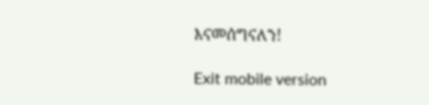እናመሰግናለን!

Exit mobile version